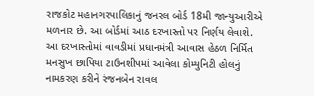રાજકોટ મહાનગરપાલિકાનું જનરલ બોર્ડ 18મી જાન્યુઆરીએ મળનાર છે. આ બોર્ડમાં આઠ દરખાસ્તો પર નિર્ણય લેવાશે. આ દરખાસ્તોમાં વાવડીમાં પ્રધાનમંત્રી આવાસ હેઠળ નિર્મિત મનસુખ છાપિયા ટાઉનશીપમાં આવેલા કોમ્યુનિટી હોલનું નામકરણ કરીને રંજનબેન રાવલ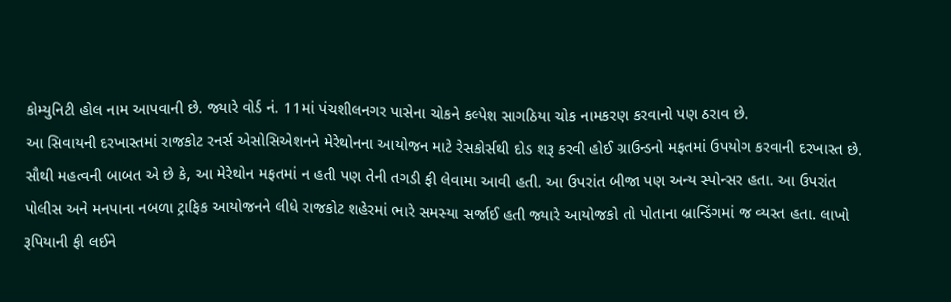કોમ્યુનિટી હોલ નામ આપવાની છે. જ્યારે વોર્ડ નં. 11માં પંચશીલનગર પાસેના ચોકને કલ્પેશ સાગઠિયા ચોક નામકરણ કરવાનો પણ ઠરાવ છે.
આ સિવાયની દરખાસ્તમાં રાજકોટ રનર્સ એસોસિએશનને મેરેથોનના આયોજન માટે રેસકોર્સથી દોડ શરૂ કરવી હોઈ ગ્રાઉન્ડનો મફતમાં ઉપયોગ કરવાની દરખાસ્ત છે. સૌથી મહત્વની બાબત એ છે કે, આ મેરેથોન મફતમાં ન હતી પણ તેની તગડી ફી લેવામા આવી હતી. આ ઉપરાંત બીજા પણ અન્ય સ્પોન્સર હતા. આ ઉપરાંત પોલીસ અને મનપાના નબળા ટ્રાફિક આયોજનને લીધે રાજકોટ શહેરમાં ભારે સમસ્યા સર્જાઈ હતી જ્યારે આયોજકો તો પોતાના બ્રાન્ડિંગમાં જ વ્યસ્ત હતા. લાખો રૂપિયાની ફી લઈને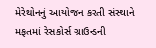મેરેથોનનું આયોજન કરતી સંસ્થાને મફતમાં રેસકોર્સ ગ્રાઉન્ડની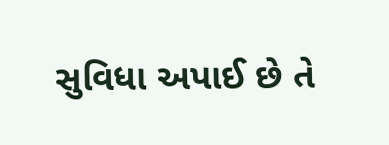સુવિધા અપાઈ છે તે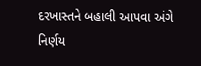દરખાસ્તને બહાલી આપવા અંગે નિર્ણય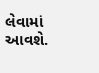લેવામાં આવશે.